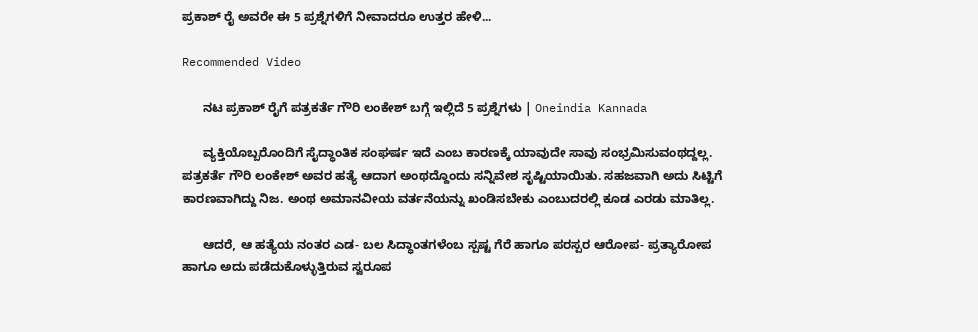ಪ್ರಕಾಶ್ ರೈ ಅವರೇ ಈ 5 ಪ್ರಶ್ನೆಗಳಿಗೆ ನೀವಾದರೂ ಉತ್ತರ ಹೇಳಿ...

Recommended Video

      ನಟ ಪ್ರಕಾಶ್ ರೈಗೆ ಪತ್ರಕರ್ತೆ ಗೌರಿ ಲಂಕೇಶ್ ಬಗ್ಗೆ ಇಲ್ಲಿದೆ 5 ಪ್ರಶ್ನೆಗಳು | Oneindia Kannada

      ವ್ಯಕ್ತಿಯೊಬ್ಬರೊಂದಿಗೆ ಸೈದ್ಧಾಂತಿಕ ಸಂಘರ್ಷ ಇದೆ ಎಂಬ ಕಾರಣಕ್ಕೆ ಯಾವುದೇ ಸಾವು ಸಂಭ್ರಮಿಸುವಂಥದ್ದಲ್ಲ. ಪತ್ರಕರ್ತೆ ಗೌರಿ ಲಂಕೇಶ್ ಅವರ ಹತ್ಯೆ ಆದಾಗ ಅಂಥದ್ದೊಂದು ಸನ್ನಿವೇಶ ಸೃಷ್ಟಿಯಾಯಿತು. ಸಹಜವಾಗಿ ಅದು ಸಿಟ್ಟಿಗೆ ಕಾರಣವಾಗಿದ್ದು ನಿಜ. ಅಂಥ ಅಮಾನವೀಯ ವರ್ತನೆಯನ್ನು ಖಂಡಿಸಬೇಕು ಎಂಬುದರಲ್ಲಿ ಕೂಡ ಎರಡು ಮಾತಿಲ್ಲ.

      ಆದರೆ, ಆ ಹತ್ಯೆಯ ನಂತರ ಎಡ- ಬಲ ಸಿದ್ಧಾಂತಗಳೆಂಬ ಸ್ಪಷ್ಟ ಗೆರೆ ಹಾಗೂ ಪರಸ್ಪರ ಆರೋಪ- ಪ್ರತ್ಯಾರೋಪ ಹಾಗೂ ಅದು ಪಡೆದುಕೊಳ್ಳುತ್ತಿರುವ ಸ್ವರೂಪ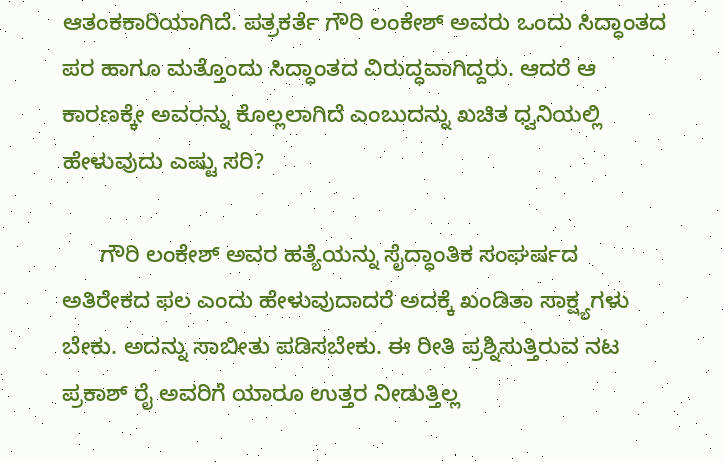ಆತಂಕಕಾರಿಯಾಗಿದೆ. ಪತ್ರಕರ್ತೆ ಗೌರಿ ಲಂಕೇಶ್ ಅವರು ಒಂದು ಸಿದ್ಧಾಂತದ ಪರ ಹಾಗೂ ಮತ್ತೊಂದು ಸಿದ್ಧಾಂತದ ವಿರುದ್ಧವಾಗಿದ್ದರು. ಆದರೆ ಆ ಕಾರಣಕ್ಕೇ ಅವರನ್ನು ಕೊಲ್ಲಲಾಗಿದೆ ಎಂಬುದನ್ನು ಖಚಿತ ಧ್ವನಿಯಲ್ಲಿ ಹೇಳುವುದು ಎಷ್ಟು ಸರಿ?

      ಗೌರಿ ಲಂಕೇಶ್ ಅವರ ಹತ್ಯೆಯನ್ನು ಸೈದ್ಧಾಂತಿಕ ಸಂಘರ್ಷದ ಅತಿರೇಕದ ಫಲ ಎಂದು ಹೇಳುವುದಾದರೆ ಅದಕ್ಕೆ ಖಂಡಿತಾ ಸಾಕ್ಷ್ಯಗಳು ಬೇಕು. ಅದನ್ನು ಸಾಬೀತು ಪಡಿಸಬೇಕು. ಈ ರೀತಿ ಪ್ರಶ್ನಿಸುತ್ತಿರುವ ನಟ ಪ್ರಕಾಶ್ ರೈ ಅವರಿಗೆ ಯಾರೂ ಉತ್ತರ ನೀಡುತ್ತಿಲ್ಲ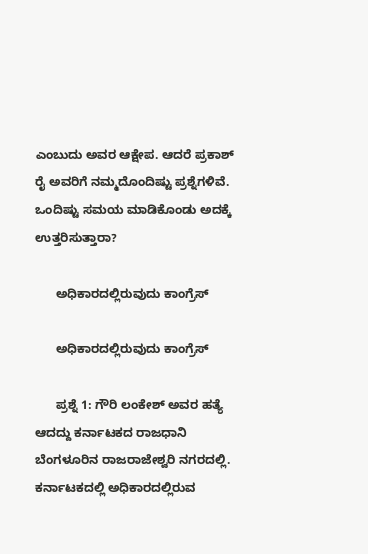ಎಂಬುದು ಅವರ ಆಕ್ಷೇಪ. ಆದರೆ ಪ್ರಕಾಶ್ ರೈ ಅವರಿಗೆ ನಮ್ಮದೊಂದಿಷ್ಟು ಪ್ರಶ್ನೆಗಳಿವೆ. ಒಂದಿಷ್ಟು ಸಮಯ ಮಾಡಿಕೊಂಡು ಅದಕ್ಕೆ ಉತ್ತರಿಸುತ್ತಾರಾ?

      ಅಧಿಕಾರದಲ್ಲಿರುವುದು ಕಾಂಗ್ರೆಸ್

      ಅಧಿಕಾರದಲ್ಲಿರುವುದು ಕಾಂಗ್ರೆಸ್

      ಪ್ರಶ್ನೆ 1: ಗೌರಿ ಲಂಕೇಶ್ ಅವರ ಹತ್ಯೆ ಆದದ್ದು ಕರ್ನಾಟಕದ ರಾಜಧಾನಿ ಬೆಂಗಳೂರಿನ ರಾಜರಾಜೇಶ್ವರಿ ನಗರದಲ್ಲಿ. ಕರ್ನಾಟಕದಲ್ಲಿ ಅಧಿಕಾರದಲ್ಲಿರುವ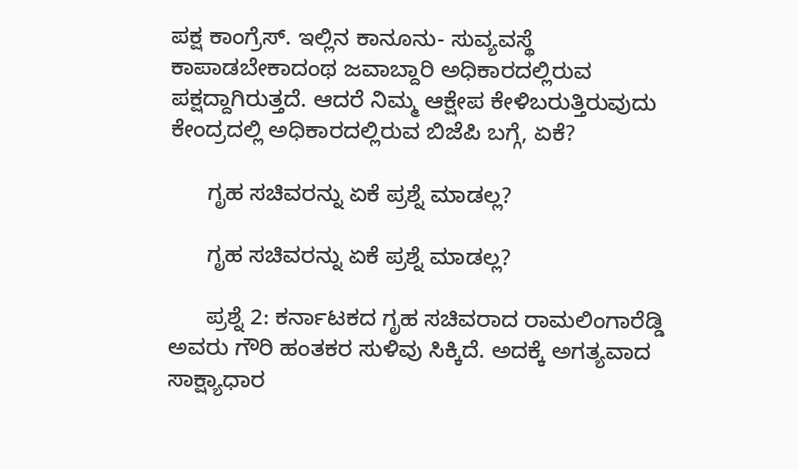ಪಕ್ಷ ಕಾಂಗ್ರೆಸ್. ಇಲ್ಲಿನ ಕಾನೂನು- ಸುವ್ಯವಸ್ಥೆ ಕಾಪಾಡಬೇಕಾದಂಥ ಜವಾಬ್ದಾರಿ ಅಧಿಕಾರದಲ್ಲಿರುವ ಪಕ್ಷದ್ದಾಗಿರುತ್ತದೆ. ಆದರೆ ನಿಮ್ಮ ಆಕ್ಷೇಪ ಕೇಳಿಬರುತ್ತಿರುವುದು ಕೇಂದ್ರದಲ್ಲಿ ಅಧಿಕಾರದಲ್ಲಿರುವ ಬಿಜೆಪಿ ಬಗ್ಗೆ, ಏಕೆ?

      ಗೃಹ ಸಚಿವರನ್ನು ಏಕೆ ಪ್ರಶ್ನೆ ಮಾಡಲ್ಲ?

      ಗೃಹ ಸಚಿವರನ್ನು ಏಕೆ ಪ್ರಶ್ನೆ ಮಾಡಲ್ಲ?

      ಪ್ರಶ್ನೆ 2: ಕರ್ನಾಟಕದ ಗೃಹ ಸಚಿವರಾದ ರಾಮಲಿಂಗಾರೆಡ್ಡಿ ಅವರು ಗೌರಿ ಹಂತಕರ ಸುಳಿವು ಸಿಕ್ಕಿದೆ. ಅದಕ್ಕೆ ಅಗತ್ಯವಾದ ಸಾಕ್ಷ್ಯಾಧಾರ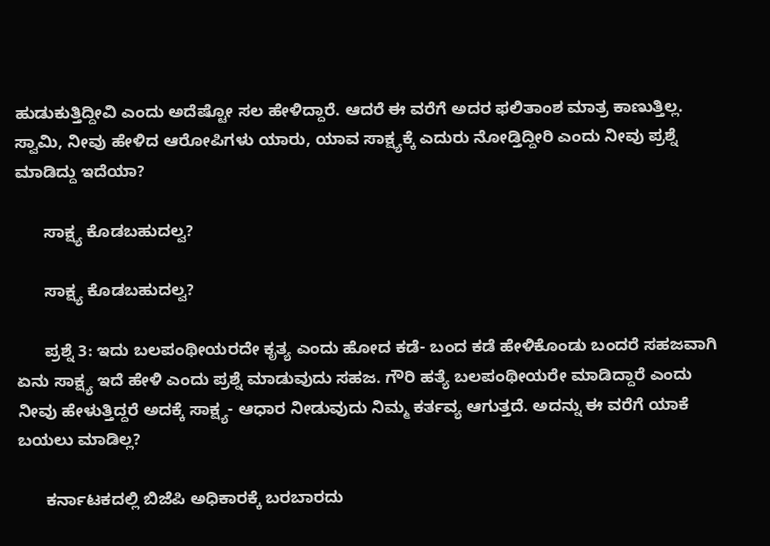ಹುಡುಕುತ್ತಿದ್ದೀವಿ ಎಂದು ಅದೆಷ್ಟೋ ಸಲ ಹೇಳಿದ್ದಾರೆ. ಆದರೆ ಈ ವರೆಗೆ ಅದರ ಫಲಿತಾಂಶ ಮಾತ್ರ ಕಾಣುತ್ತಿಲ್ಲ. ಸ್ವಾಮಿ, ನೀವು ಹೇಳಿದ ಆರೋಪಿಗಳು ಯಾರು, ಯಾವ ಸಾಕ್ಷ್ಯಕ್ಕೆ ಎದುರು ನೋಡ್ತಿದ್ದೀರಿ ಎಂದು ನೀವು ಪ್ರಶ್ನೆ ಮಾಡಿದ್ದು ಇದೆಯಾ?

      ಸಾಕ್ಷ್ಯ ಕೊಡಬಹುದಲ್ವ?

      ಸಾಕ್ಷ್ಯ ಕೊಡಬಹುದಲ್ವ?

      ಪ್ರಶ್ನೆ 3: ಇದು ಬಲಪಂಥೀಯರದೇ ಕೃತ್ಯ ಎಂದು ಹೋದ ಕಡೆ- ಬಂದ ಕಡೆ ಹೇಳಿಕೊಂಡು ಬಂದರೆ ಸಹಜವಾಗಿ ಏನು ಸಾಕ್ಷ್ಯ ಇದೆ ಹೇಳಿ ಎಂದು ಪ್ರಶ್ನೆ ಮಾಡುವುದು ಸಹಜ. ಗೌರಿ ಹತ್ಯೆ ಬಲಪಂಥೀಯರೇ ಮಾಡಿದ್ದಾರೆ ಎಂದು ನೀವು ಹೇಳುತ್ತಿದ್ದರೆ ಅದಕ್ಕೆ ಸಾಕ್ಷ್ಯ- ಆಧಾರ ನೀಡುವುದು ನಿಮ್ಮ ಕರ್ತವ್ಯ ಆಗುತ್ತದೆ. ಅದನ್ನು ಈ ವರೆಗೆ ಯಾಕೆ ಬಯಲು ಮಾಡಿಲ್ಲ?

      ಕರ್ನಾಟಕದಲ್ಲಿ ಬಿಜೆಪಿ ಅಧಿಕಾರಕ್ಕೆ ಬರಬಾರದು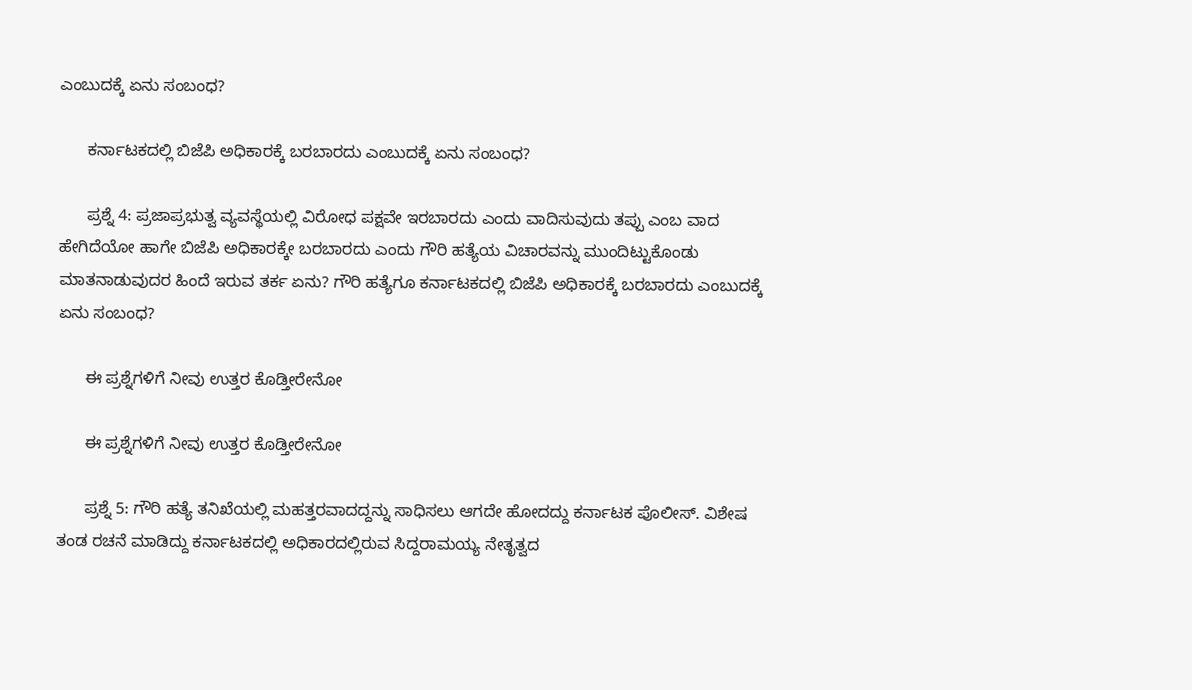ಎಂಬುದಕ್ಕೆ ಏನು ಸಂಬಂಧ?

      ಕರ್ನಾಟಕದಲ್ಲಿ ಬಿಜೆಪಿ ಅಧಿಕಾರಕ್ಕೆ ಬರಬಾರದು ಎಂಬುದಕ್ಕೆ ಏನು ಸಂಬಂಧ?

      ಪ್ರಶ್ನೆ 4: ಪ್ರಜಾಪ್ರಭುತ್ವ ವ್ಯವಸ್ಥೆಯಲ್ಲಿ ವಿರೋಧ ಪಕ್ಷವೇ ಇರಬಾರದು ಎಂದು ವಾದಿಸುವುದು ತಪ್ಪು ಎಂಬ ವಾದ ಹೇಗಿದೆಯೋ ಹಾಗೇ ಬಿಜೆಪಿ ಅಧಿಕಾರಕ್ಕೇ ಬರಬಾರದು ಎಂದು ಗೌರಿ ಹತ್ಯೆಯ ವಿಚಾರವನ್ನು ಮುಂದಿಟ್ಟುಕೊಂಡು ಮಾತನಾಡುವುದರ ಹಿಂದೆ ಇರುವ ತರ್ಕ ಏನು? ಗೌರಿ ಹತ್ಯೆಗೂ ಕರ್ನಾಟಕದಲ್ಲಿ ಬಿಜೆಪಿ ಅಧಿಕಾರಕ್ಕೆ ಬರಬಾರದು ಎಂಬುದಕ್ಕೆ ಏನು ಸಂಬಂಧ?

      ಈ ಪ್ರಶ್ನೆಗಳಿಗೆ ನೀವು ಉತ್ತರ ಕೊಡ್ತೀರೇನೋ

      ಈ ಪ್ರಶ್ನೆಗಳಿಗೆ ನೀವು ಉತ್ತರ ಕೊಡ್ತೀರೇನೋ

      ಪ್ರಶ್ನೆ 5: ಗೌರಿ ಹತ್ಯೆ ತನಿಖೆಯಲ್ಲಿ ಮಹತ್ತರವಾದದ್ದನ್ನು ಸಾಧಿಸಲು ಆಗದೇ ಹೋದದ್ದು ಕರ್ನಾಟಕ ಪೊಲೀಸ್. ವಿಶೇಷ ತಂಡ ರಚನೆ ಮಾಡಿದ್ದು ಕರ್ನಾಟಕದಲ್ಲಿ ಅಧಿಕಾರದಲ್ಲಿರುವ ಸಿದ್ದರಾಮಯ್ಯ ನೇತೃತ್ವದ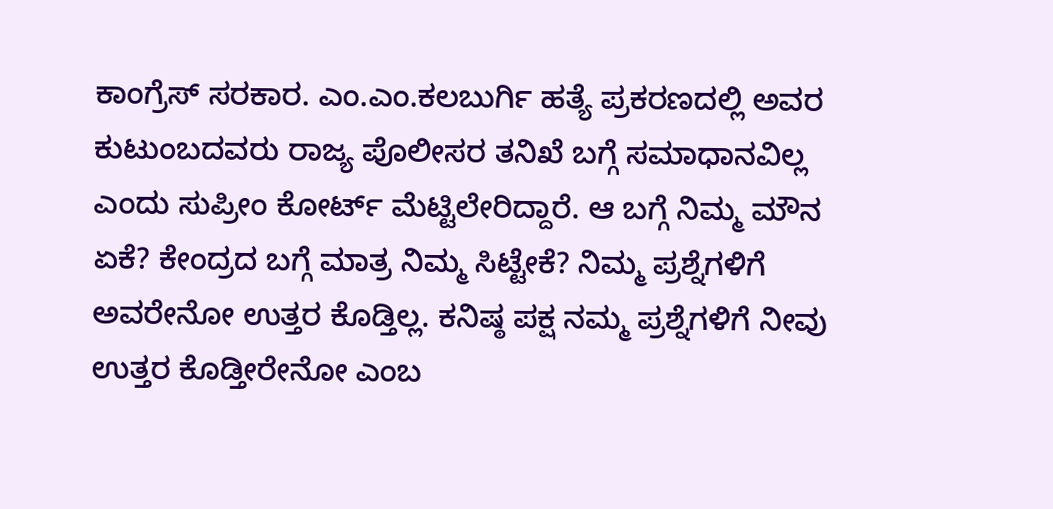ಕಾಂಗ್ರೆಸ್ ಸರಕಾರ. ಎಂ.ಎಂ.ಕಲಬುರ್ಗಿ ಹತ್ಯೆ ಪ್ರಕರಣದಲ್ಲಿ ಅವರ ಕುಟುಂಬದವರು ರಾಜ್ಯ ಪೊಲೀಸರ ತನಿಖೆ ಬಗ್ಗೆ ಸಮಾಧಾನವಿಲ್ಲ ಎಂದು ಸುಪ್ರೀಂ ಕೋರ್ಟ್ ಮೆಟ್ಟಿಲೇರಿದ್ದಾರೆ. ಆ ಬಗ್ಗೆ ನಿಮ್ಮ ಮೌನ ಏಕೆ? ಕೇಂದ್ರದ ಬಗ್ಗೆ ಮಾತ್ರ ನಿಮ್ಮ ಸಿಟ್ಟೇಕೆ? ನಿಮ್ಮ ಪ್ರಶ್ನೆಗಳಿಗೆ ಅವರೇನೋ ಉತ್ತರ ಕೊಡ್ತಿಲ್ಲ. ಕನಿಷ್ಠ ಪಕ್ಷ ನಮ್ಮ ಪ್ರಶ್ನೆಗಳಿಗೆ ನೀವು ಉತ್ತರ ಕೊಡ್ತೀರೇನೋ ಎಂಬ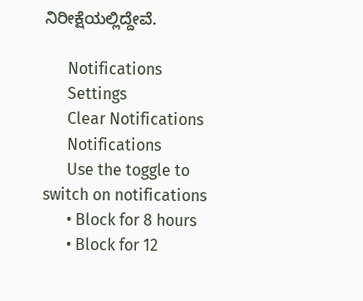ನಿರೀಕ್ಷೆಯಲ್ಲಿದ್ದೇವೆ.

      Notifications
      Settings
      Clear Notifications
      Notifications
      Use the toggle to switch on notifications
      • Block for 8 hours
      • Block for 12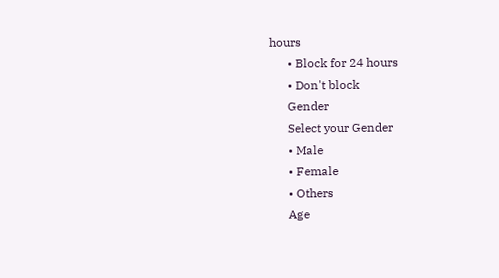hours
      • Block for 24 hours
      • Don't block
      Gender
      Select your Gender
      • Male
      • Female
      • Others
      Age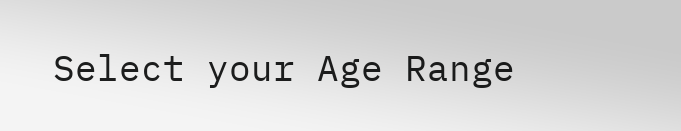Select your Age Range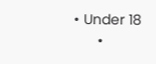• Under 18
      •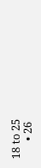18 to 25
      • 26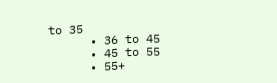to 35
      • 36 to 45
      • 45 to 55
      • 55+